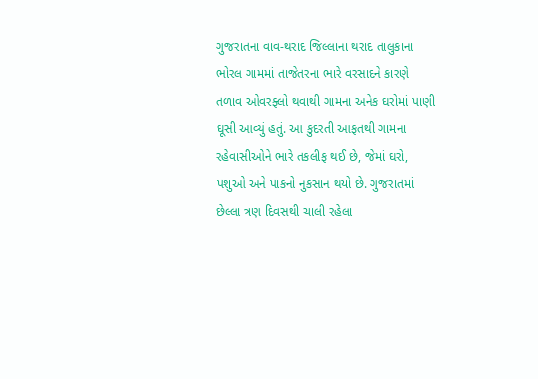ગુજરાતના વાવ-થરાદ જિલ્લાના થરાદ તાલુકાના ભોરલ ગામમાં તાજેતરના ભારે વરસાદને કારણે તળાવ ઓવરફ્લો થવાથી ગામના અનેક ઘરોમાં પાણી ઘૂસી આવ્યું હતું. આ કુદરતી આફતથી ગામના રહેવાસીઓને ભારે તકલીફ થઈ છે, જેમાં ઘરો, પશુઓ અને પાકનો નુકસાન થયો છે. ગુજરાતમાં છેલ્લા ત્રણ દિવસથી ચાલી રહેલા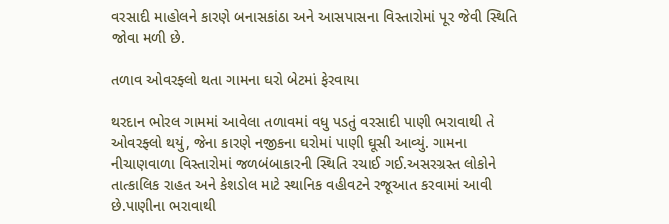વરસાદી માહોલને કારણે બનાસકાંઠા અને આસપાસના વિસ્તારોમાં પૂર જેવી સ્થિતિ જોવા મળી છે.

તળાવ ઓવરફ્લો થતા ગામના ઘરો બેટમાં ફેરવાયા

થરદાન ભોરલ ગામમાં આવેલા તળાવમાં વધુ પડતું વરસાદી પાણી ભરાવાથી તે ઓવરફ્લો થયું, જેના કારણે નજીકના ઘરોમાં પાણી ઘૂસી આવ્યું. ગામના નીચાણવાળા વિસ્તારોમાં જળબંબાકારની સ્થિતિ રચાઈ ગઈ.અસરગ્રસ્ત લોકોને તાત્કાલિક રાહત અને કેશડોલ માટે સ્થાનિક વહીવટને રજૂઆત કરવામાં આવી છે.પાણીના ભરાવાથી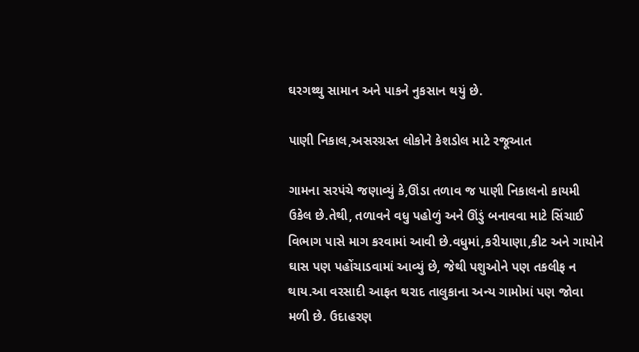ઘરગથ્થુ સામાન અને પાકને નુકસાન થયું છે.

પાણી નિકાલ,અસરગ્રસ્ત લોકોને કેશડોલ માટે રજૂઆત

ગામના સરપંચે જણાવ્યું કે,ઊંડા તળાવ જ પાણી નિકાલનો કાયમી ઉકેલ છે.તેથી, તળાવને વધુ પહોળું અને ઊંડું બનાવવા માટે સિંચાઈ વિભાગ પાસે માગ કરવામાં આવી છે.વધુમાં,કરીયાણા,કીટ અને ગાયોને ઘાસ પણ પહોંચાડવામાં આવ્યું છે, જેથી પશુઓને પણ તકલીફ ન થાય.આ વરસાદી આફત થરાદ તાલુકાના અન્ય ગામોમાં પણ જોવા મળી છે. ઉદાહરણ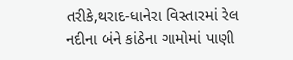તરીકે,થરાદ-ધાનેરા વિસ્તારમાં રેલ નદીના બંને કાંઠેના ગામોમાં પાણી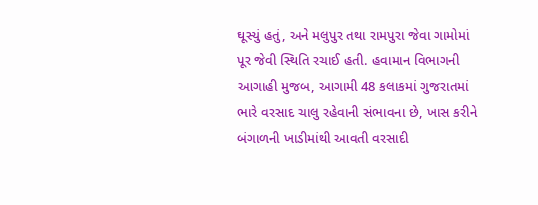ઘૂસ્યું હતું, અને મલુપુર તથા રામપુરા જેવા ગામોમાં પૂર જેવી સ્થિતિ રચાઈ હતી. હવામાન વિભાગની આગાહી મુજબ, આગામી 48 કલાકમાં ગુજરાતમાં ભારે વરસાદ ચાલુ રહેવાની સંભાવના છે, ખાસ કરીને બંગાળની ખાડીમાંથી આવતી વરસાદી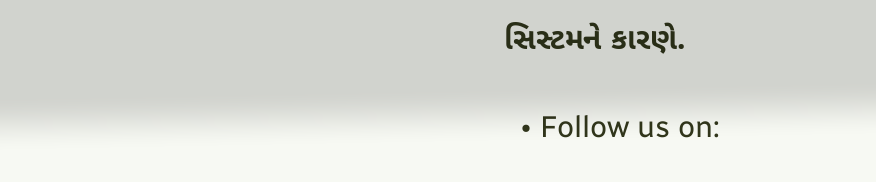સિસ્ટમને કારણે.

  • Follow us on: